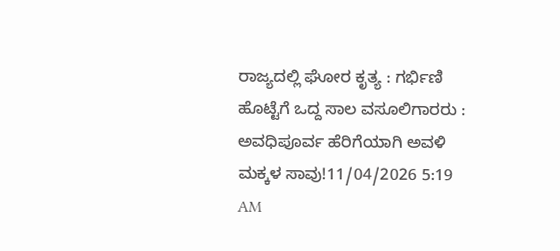ರಾಜ್ಯದಲ್ಲಿ ಘೋರ ಕೃತ್ಯ : ಗರ್ಭಿಣಿ ಹೊಟ್ಟೆಗೆ ಒದ್ದ ಸಾಲ ವಸೂಲಿಗಾರರು : ಅವಧಿಪೂರ್ವ ಹೆರಿಗೆಯಾಗಿ ಅವಳಿ ಮಕ್ಕಳ ಸಾವು!11/04/2026 5:19 AM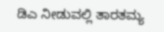ಡಿಎ ನೀಡುವಲ್ಲಿ ತಾರತಮ್ಯ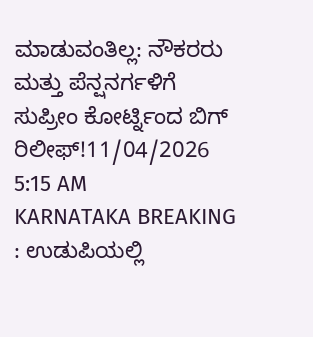ಮಾಡುವಂತಿಲ್ಲ: ನೌಕರರು ಮತ್ತು ಪೆನ್ಷನರ್ಗಳಿಗೆ ಸುಪ್ರೀಂ ಕೋರ್ಟ್ನಿಂದ ಬಿಗ್ ರಿಲೀಫ್!11/04/2026 5:15 AM
KARNATAKA BREAKING : ಉಡುಪಿಯಲ್ಲಿ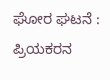ಘೋರ ಘಟನೆ : ಪ್ರಿಯಕರನ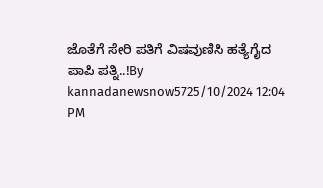ಜೊತೆಗೆ ಸೇರಿ ಪತಿಗೆ ವಿಷವುಣಿಸಿ ಹತ್ಯೆಗೈದ ಪಾಪಿ ಪತ್ನಿ..!By kannadanewsnow5725/10/2024 12:04 PM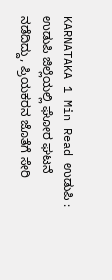KARNATAKA 1 Min Read ಉಡುಪಿ : ಉಡುಪಿ ಜಿಲ್ಲೆಯಲ್ಲಿ ಘೋರ ಘಟನೆ ನಡೆದಿದ್ದು, ಪ್ರಿಯಕರನ ಜೊತೆಗೆ ಸೇರಿ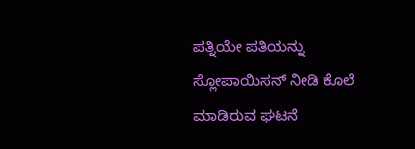ಪತ್ನಿಯೇ ಪತಿಯನ್ನು ಸ್ಲೋಪಾಯಿಸನ್ ನೀಡಿ ಕೊಲೆ ಮಾಡಿರುವ ಘಟನೆ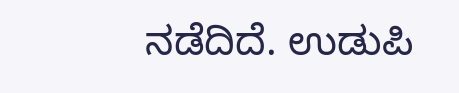ನಡೆದಿದೆ. ಉಡುಪಿ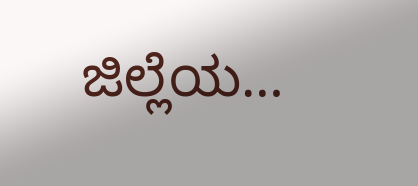ಜಿಲ್ಲೆಯ…